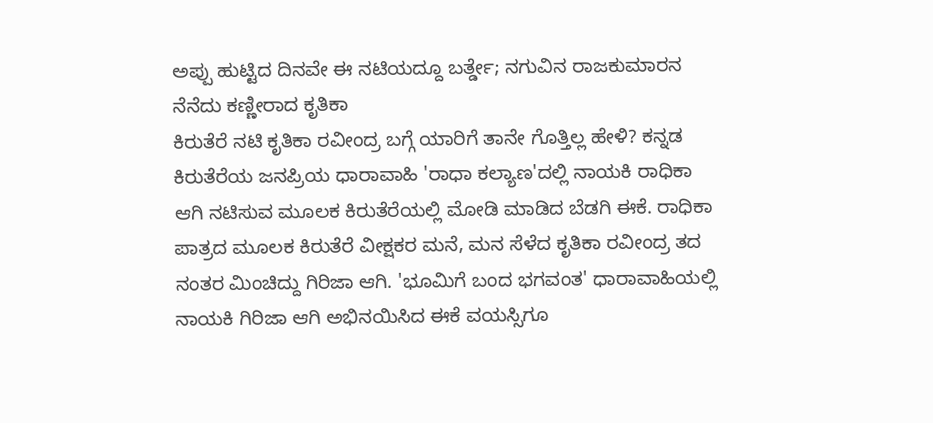ಅಪ್ಪು ಹುಟ್ಟಿದ ದಿನವೇ ಈ ನಟಿಯದ್ದೂ ಬರ್ತ್ಡೇ; ನಗುವಿನ ರಾಜಕುಮಾರನ ನೆನೆದು ಕಣ್ಣೀರಾದ ಕೃತಿಕಾ
ಕಿರುತೆರೆ ನಟಿ ಕೃತಿಕಾ ರವೀಂದ್ರ ಬಗ್ಗೆ ಯಾರಿಗೆ ತಾನೇ ಗೊತ್ತಿಲ್ಲ ಹೇಳಿ? ಕನ್ನಡ ಕಿರುತೆರೆಯ ಜನಪ್ರಿಯ ಧಾರಾವಾಹಿ 'ರಾಧಾ ಕಲ್ಯಾಣ'ದಲ್ಲಿ ನಾಯಕಿ ರಾಧಿಕಾ ಆಗಿ ನಟಿಸುವ ಮೂಲಕ ಕಿರುತೆರೆಯಲ್ಲಿ ಮೋಡಿ ಮಾಡಿದ ಬೆಡಗಿ ಈಕೆ. ರಾಧಿಕಾ ಪಾತ್ರದ ಮೂಲಕ ಕಿರುತೆರೆ ವೀಕ್ಷಕರ ಮನೆ, ಮನ ಸೆಳೆದ ಕೃತಿಕಾ ರವೀಂದ್ರ ತದ ನಂತರ ಮಿಂಚಿದ್ದು ಗಿರಿಜಾ ಆಗಿ. 'ಭೂಮಿಗೆ ಬಂದ ಭಗವಂತ' ಧಾರಾವಾಹಿಯಲ್ಲಿ ನಾಯಕಿ ಗಿರಿಜಾ ಆಗಿ ಅಭಿನಯಿಸಿದ ಈಕೆ ವಯಸ್ಸಿಗೂ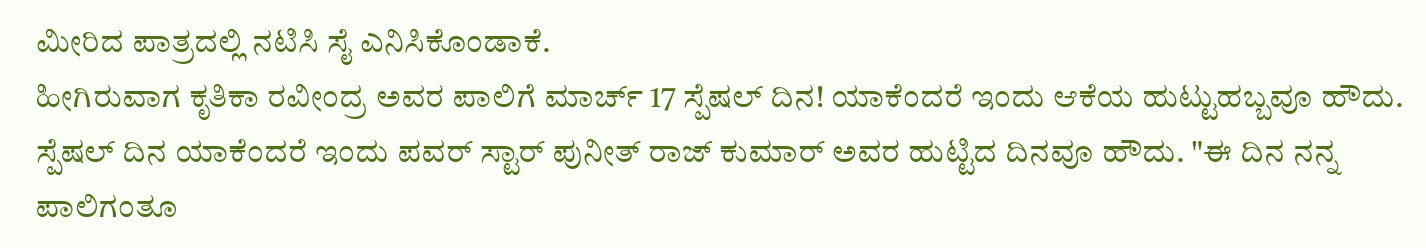ಮೀರಿದ ಪಾತ್ರದಲ್ಲಿ ನಟಿಸಿ ಸೈ ಎನಿಸಿಕೊಂಡಾಕೆ.
ಹೀಗಿರುವಾಗ ಕೃತಿಕಾ ರವೀಂದ್ರ ಅವರ ಪಾಲಿಗೆ ಮಾರ್ಚ್ 17 ಸ್ಪೆಷಲ್ ದಿನ! ಯಾಕೆಂದರೆ ಇಂದು ಆಕೆಯ ಹುಟ್ಟುಹಬ್ಬವೂ ಹೌದು. ಸ್ಪೆಷಲ್ ದಿನ ಯಾಕೆಂದರೆ ಇಂದು ಪವರ್ ಸ್ಟಾರ್ ಪುನೀತ್ ರಾಜ್ ಕುಮಾರ್ ಅವರ ಹುಟ್ಟಿದ ದಿನವೂ ಹೌದು. "ಈ ದಿನ ನನ್ನ ಪಾಲಿಗಂತೂ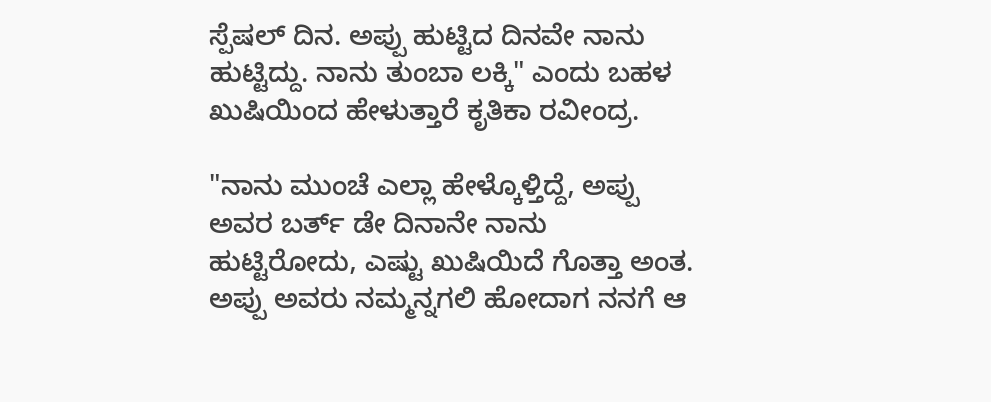ಸ್ಪೆಷಲ್ ದಿನ. ಅಪ್ಪು ಹುಟ್ಟಿದ ದಿನವೇ ನಾನು ಹುಟ್ಟಿದ್ದು. ನಾನು ತುಂಬಾ ಲಕ್ಕಿ" ಎಂದು ಬಹಳ ಖುಷಿಯಿಂದ ಹೇಳುತ್ತಾರೆ ಕೃತಿಕಾ ರವೀಂದ್ರ.

"ನಾನು ಮುಂಚೆ ಎಲ್ಲಾ ಹೇಳ್ಕೊಳ್ತಿದ್ದೆ, ಅಪ್ಪು ಅವರ ಬರ್ತ್ ಡೇ ದಿನಾನೇ ನಾನು ಹುಟ್ಟಿರೋದು, ಎಷ್ಟು ಖುಷಿಯಿದೆ ಗೊತ್ತಾ ಅಂತ. ಅಪ್ಪು ಅವರು ನಮ್ಮನ್ನಗಲಿ ಹೋದಾಗ ನನಗೆ ಆ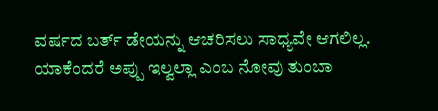ವರ್ಷದ ಬರ್ತ್ ಡೇಯನ್ನು ಆಚರಿಸಲು ಸಾಧ್ಯವೇ ಆಗಲಿಲ್ಲ. ಯಾಕೆಂದರೆ ಅಪ್ಪು ಇಲ್ವಲ್ಲಾ ಎಂಬ ನೋವು ತುಂಬಾ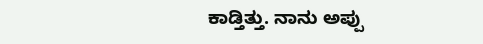ಕಾಡ್ತಿತ್ತು. ನಾನು ಅಪ್ಪು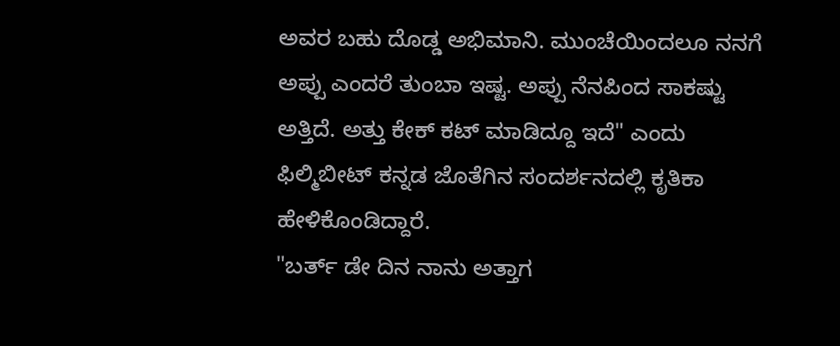ಅವರ ಬಹು ದೊಡ್ಡ ಅಭಿಮಾನಿ. ಮುಂಚೆಯಿಂದಲೂ ನನಗೆ ಅಪ್ಪು ಎಂದರೆ ತುಂಬಾ ಇಷ್ಟ. ಅಪ್ಪು ನೆನಪಿಂದ ಸಾಕಷ್ಟು ಅತ್ತಿದೆ. ಅತ್ತು ಕೇಕ್ ಕಟ್ ಮಾಡಿದ್ದೂ ಇದೆ" ಎಂದು ಫಿಲ್ಮಿಬೀಟ್ ಕನ್ನಡ ಜೊತೆಗಿನ ಸಂದರ್ಶನದಲ್ಲಿ ಕೃತಿಕಾ ಹೇಳಿಕೊಂಡಿದ್ದಾರೆ.
"ಬರ್ತ್ ಡೇ ದಿನ ನಾನು ಅತ್ತಾಗ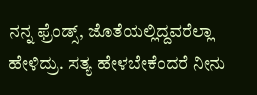ನನ್ನ ಫ್ರೆಂಡ್ಸ್, ಜೊತೆಯಲ್ಲಿದ್ದವರೆಲ್ಲಾ ಹೇಳಿದ್ರು. ಸತ್ಯ ಹೇಳಬೇಕೆಂದರೆ ನೀನು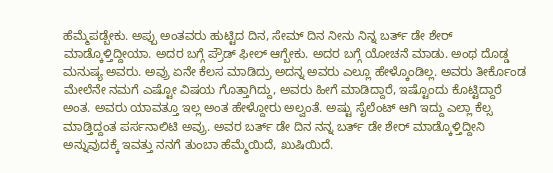ಹೆಮ್ಮೆಪಡ್ಬೇಕು. ಅಪ್ಪು ಅಂತವರು ಹುಟ್ಟಿದ ದಿನ, ಸೇಮ್ ದಿನ ನೀನು ನಿನ್ನ ಬರ್ತ್ ಡೇ ಶೇರ್ ಮಾಡ್ಕೊಳ್ತಿದ್ದೀಯಾ. ಅದರ ಬಗ್ಗೆ ಪ್ರೌಡ್ ಫೀಲ್ ಆಗ್ಬೇಕು. ಅದರ ಬಗ್ಗೆ ಯೋಚನೆ ಮಾಡು. ಅಂಥ ದೊಡ್ಡ ಮನುಷ್ಯ ಅವರು. ಅವ್ರು ಏನೇ ಕೆಲಸ ಮಾಡಿದ್ರು ಅದನ್ನ ಅವರು ಎಲ್ಲೂ ಹೇಳ್ಕೊಂಡಿಲ್ಲ. ಅವರು ತೀರ್ಕೊಂಡ ಮೇಲೆನೇ ನಮಗೆ ಎಷ್ಟೋ ವಿಷಯ ಗೊತ್ತಾಗಿದ್ದು, ಅವರು ಹೀಗೆ ಮಾಡಿದ್ದಾರೆ, ಇಷ್ಟೊಂದು ಕೊಟ್ಟಿದ್ದಾರೆ ಅಂತ. ಅವರು ಯಾವತ್ತೂ ಇಲ್ಲ ಅಂತ ಹೇಳ್ದೋರು ಅಲ್ವಂತೆ. ಅಷ್ಟು ಸೈಲೆಂಟ್ ಆಗಿ ಇದ್ದು ಎಲ್ಲಾ ಕೆಲ್ಸ ಮಾಡ್ತಿದ್ದಂತ ಪರ್ಸನಾಲಿಟಿ ಅವ್ರು. ಅವರ ಬರ್ತ್ ಡೇ ದಿನ ನನ್ನ ಬರ್ತ್ ಡೇ ಶೇರ್ ಮಾಡ್ಕೊಳ್ತಿದ್ದೀನಿ ಅನ್ನುವುದಕ್ಕೆ ಇವತ್ತು ನನಗೆ ತುಂಬಾ ಹೆಮ್ಮೆಯಿದೆ, ಖುಷಿಯಿದೆ.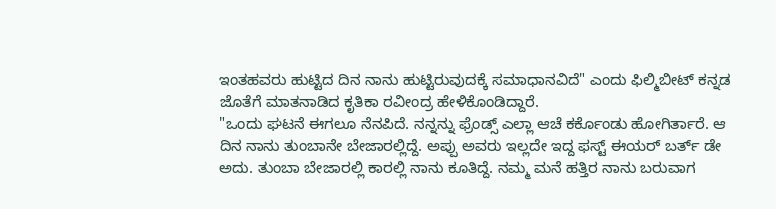ಇಂತಹವರು ಹುಟ್ಟಿದ ದಿನ ನಾನು ಹುಟ್ಟಿರುವುದಕ್ಕೆ ಸಮಾಧಾನವಿದೆ" ಎಂದು ಫಿಲ್ಮಿಬೀಟ್ ಕನ್ನಡ ಜೊತೆಗೆ ಮಾತನಾಡಿದ ಕೃತಿಕಾ ರವೀಂದ್ರ ಹೇಳಿಕೊಂಡಿದ್ದಾರೆ.
"ಒಂದು ಘಟನೆ ಈಗಲೂ ನೆನಪಿದೆ. ನನ್ನನ್ನು ಫ್ರೆಂಡ್ಸ್ ಎಲ್ಲಾ ಆಚೆ ಕರ್ಕೊಂಡು ಹೋಗಿರ್ತಾರೆ. ಆ ದಿನ ನಾನು ತುಂಬಾನೇ ಬೇಜಾರಲ್ಲಿದ್ದೆ. ಅಪ್ಪು ಅವರು ಇಲ್ಲದೇ ಇದ್ದ ಫಸ್ಟ್ ಈಯರ್ ಬರ್ತ್ ಡೇ ಅದು. ತುಂಬಾ ಬೇಜಾರಲ್ಲಿ ಕಾರಲ್ಲಿ ನಾನು ಕೂತಿದ್ದೆ. ನಮ್ಮ ಮನೆ ಹತ್ತಿರ ನಾನು ಬರುವಾಗ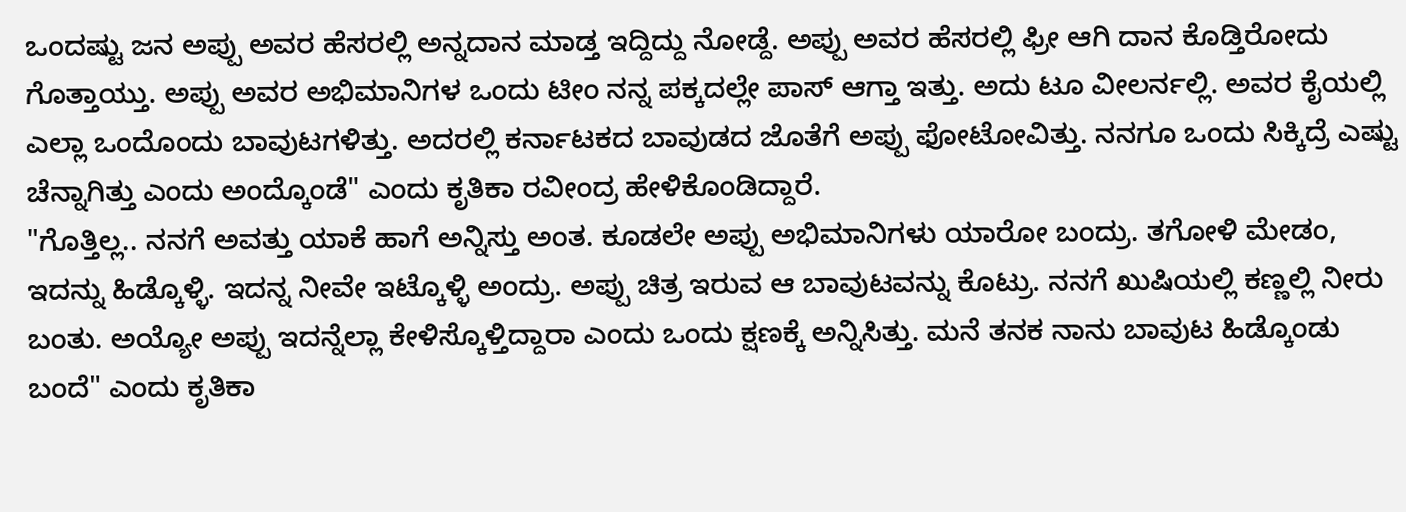ಒಂದಷ್ಟು ಜನ ಅಪ್ಪು ಅವರ ಹೆಸರಲ್ಲಿ ಅನ್ನದಾನ ಮಾಡ್ತ ಇದ್ದಿದ್ದು ನೋಡ್ದೆ. ಅಪ್ಪು ಅವರ ಹೆಸರಲ್ಲಿ ಫ್ರೀ ಆಗಿ ದಾನ ಕೊಡ್ತಿರೋದು ಗೊತ್ತಾಯ್ತು. ಅಪ್ಪು ಅವರ ಅಭಿಮಾನಿಗಳ ಒಂದು ಟೀಂ ನನ್ನ ಪಕ್ಕದಲ್ಲೇ ಪಾಸ್ ಆಗ್ತಾ ಇತ್ತು. ಅದು ಟೂ ವೀಲರ್ನಲ್ಲಿ. ಅವರ ಕೈಯಲ್ಲಿ ಎಲ್ಲಾ ಒಂದೊಂದು ಬಾವುಟಗಳಿತ್ತು. ಅದರಲ್ಲಿ ಕರ್ನಾಟಕದ ಬಾವುಡದ ಜೊತೆಗೆ ಅಪ್ಪು ಫೋಟೋವಿತ್ತು. ನನಗೂ ಒಂದು ಸಿಕ್ಕಿದ್ರೆ ಎಷ್ಟು ಚೆನ್ನಾಗಿತ್ತು ಎಂದು ಅಂದ್ಕೊಂಡೆ" ಎಂದು ಕೃತಿಕಾ ರವೀಂದ್ರ ಹೇಳಿಕೊಂಡಿದ್ದಾರೆ.
"ಗೊತ್ತಿಲ್ಲ.. ನನಗೆ ಅವತ್ತು ಯಾಕೆ ಹಾಗೆ ಅನ್ನಿಸ್ತು ಅಂತ. ಕೂಡಲೇ ಅಪ್ಪು ಅಭಿಮಾನಿಗಳು ಯಾರೋ ಬಂದ್ರು. ತಗೋಳಿ ಮೇಡಂ, ಇದನ್ನು ಹಿಡ್ಕೊಳ್ಳಿ. ಇದನ್ನ ನೀವೇ ಇಟ್ಕೊಳ್ಳಿ ಅಂದ್ರು. ಅಪ್ಪು ಚಿತ್ರ ಇರುವ ಆ ಬಾವುಟವನ್ನು ಕೊಟ್ರು. ನನಗೆ ಖುಷಿಯಲ್ಲಿ ಕಣ್ಣಲ್ಲಿ ನೀರು ಬಂತು. ಅಯ್ಯೋ ಅಪ್ಪು ಇದನ್ನೆಲ್ಲಾ ಕೇಳಿಸ್ಕೊಳ್ತಿದ್ದಾರಾ ಎಂದು ಒಂದು ಕ್ಷಣಕ್ಕೆ ಅನ್ನಿಸಿತ್ತು. ಮನೆ ತನಕ ನಾನು ಬಾವುಟ ಹಿಡ್ಕೊಂಡು ಬಂದೆ" ಎಂದು ಕೃತಿಕಾ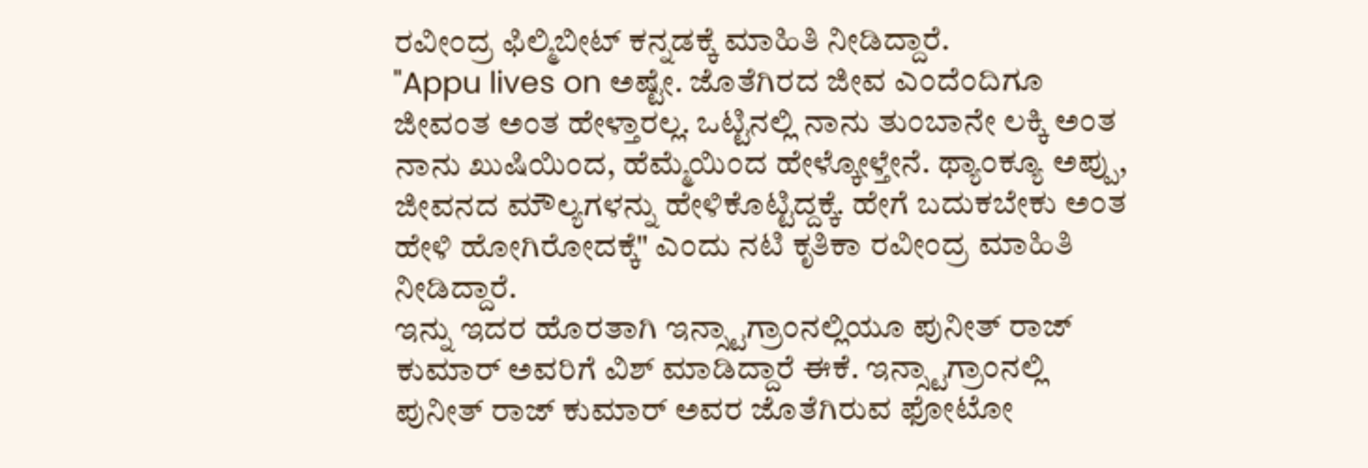ರವೀಂದ್ರ ಫಿಲ್ಮಿಬೀಟ್ ಕನ್ನಡಕ್ಕೆ ಮಾಹಿತಿ ನೀಡಿದ್ದಾರೆ.
"Appu lives on ಅಷ್ಟೇ. ಜೊತೆಗಿರದ ಜೀವ ಎಂದೆಂದಿಗೂ ಜೀವಂತ ಅಂತ ಹೇಳ್ತಾರಲ್ಲ. ಒಟ್ಟಿನಲ್ಲಿ ನಾನು ತುಂಬಾನೇ ಲಕ್ಕಿ ಅಂತ ನಾನು ಖುಷಿಯಿಂದ, ಹೆಮ್ಮೆಯಿಂದ ಹೇಳ್ಕೋಳ್ತೇನೆ. ಥ್ಯಾಂಕ್ಯೂ ಅಪ್ಪು, ಜೀವನದ ಮೌಲ್ಯಗಳನ್ನು ಹೇಳಿಕೊಟ್ಟಿದ್ದಕ್ಕೆ. ಹೇಗೆ ಬದುಕಬೇಕು ಅಂತ ಹೇಳಿ ಹೋಗಿರೋದಕ್ಕೆ" ಎಂದು ನಟಿ ಕೃತಿಕಾ ರವೀಂದ್ರ ಮಾಹಿತಿ ನೀಡಿದ್ದಾರೆ.
ಇನ್ನು ಇದರ ಹೊರತಾಗಿ ಇನ್ಸ್ಟಾಗ್ರಾಂನಲ್ಲಿಯೂ ಪುನೀತ್ ರಾಜ್ ಕುಮಾರ್ ಅವರಿಗೆ ವಿಶ್ ಮಾಡಿದ್ದಾರೆ ಈಕೆ. ಇನ್ಸ್ಟಾಗ್ರಾಂನಲ್ಲಿ ಪುನೀತ್ ರಾಜ್ ಕುಮಾರ್ ಅವರ ಜೊತೆಗಿರುವ ಫೋಟೋ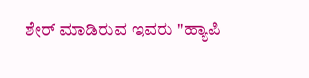ಶೇರ್ ಮಾಡಿರುವ ಇವರು "ಹ್ಯಾಪಿ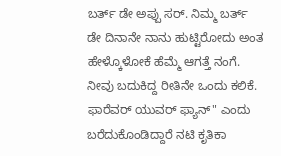ಬರ್ತ್ ಡೇ ಅಪ್ಪು ಸರ್. ನಿಮ್ಮ ಬರ್ತ್ ಡೇ ದಿನಾನೇ ನಾನು ಹುಟ್ಟಿರೋದು ಅಂತ ಹೇಳ್ಕೊಳೋಕೆ ಹೆಮ್ಮೆ ಆಗತ್ತೆ ನಂಗೆ. ನೀವು ಬದುಕಿದ್ದ ರೀತಿನೇ ಒಂದು ಕಲಿಕೆ. ಫಾರೆವರ್ ಯುವರ್ ಫ್ಯಾನ್" ಎಂದು ಬರೆದುಕೊಂಡಿದ್ದಾರೆ ನಟಿ ಕೃತಿಕಾ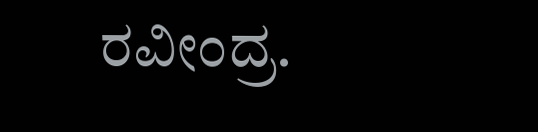ರವೀಂದ್ರ.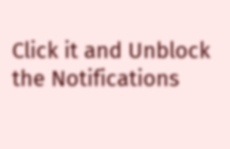Click it and Unblock the Notifications